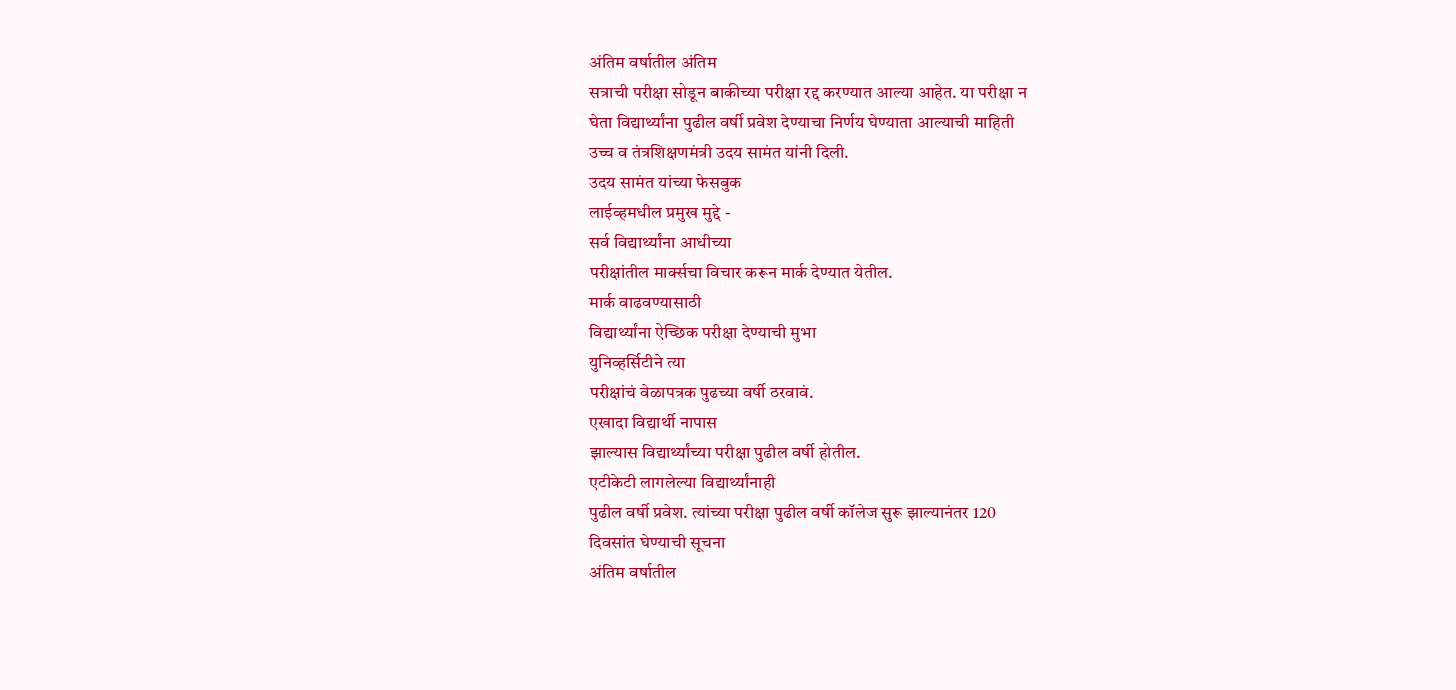अंतिम वर्षातील अंतिम
सत्राची परीक्षा सोडून बाकीच्या परीक्षा रद्द करण्यात आल्या आहेत. या परीक्षा न
घेता विद्यार्थ्यांना पुढील वर्षी प्रवेश देण्याचा निर्णय घेण्याता आल्याची माहिती
उच्च व तंत्रशिक्षणमंत्री उदय सामंत यांनी दिली.
उदय सामंत यांच्या फेसबुक
लाईव्हमधील प्रमुख मुद्दे -
सर्व विद्यार्थ्यांना आधीच्या
परीक्षांतील मार्क्सचा विचार करून मार्क देण्यात येतील.
मार्क वाढवण्यासाठी
विद्यार्थ्यांना ऐच्छिक परीक्षा देण्याची मुभा
युनिव्हर्सिटीने त्या
परीक्षांचं वेळापत्रक पुढच्या वर्षी ठरवावं.
एखादा विद्यार्थी नापास
झाल्यास विद्यार्थ्यांच्या परीक्षा पुढील वर्षी होतील.
एटीकेटी लागलेल्या विद्यार्थ्यांनाही
पुढील वर्षी प्रवेश. त्यांच्या परीक्षा पुढील वर्षी कॉलेज सुरू झाल्यानंतर 120
दिवसांत घेण्याची सूचना
अंतिम वर्षातील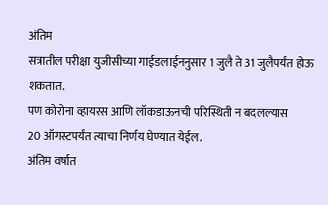अंतिम
सत्रातील परीक्षा युजीसीच्या गाईडलाईननुसार 1 जुलै ते 31 जुलैपर्यंत होऊ शकतात.
पण कोरोना व्हायरस आणि लॉकडाऊनची परिस्थिती न बदलल्यास
20 ऑगस्टपर्यंत त्याचा निर्णय घेण्यात येईल.
अंतिम वर्षात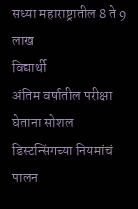सध्या महाराष्ट्रातील 8 ते 9 लाख
विद्यार्थी
अंतिम वर्षातील परीक्षा घेताना सोशल डिस्टन्सिंगच्या नियमांचं पालन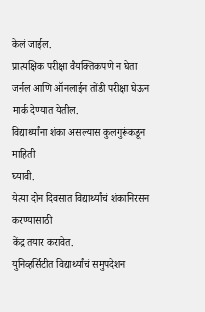केलं जाईल.
प्रात्यक्षिक परीक्षा वैयक्तिकपणे न घेता जर्नल आणि ऑनलाईन तोंडी परीक्षा घेऊन मार्क देण्यात येतील.
विद्यार्थ्यांना शंका असल्यास कुलगुरूंकडून माहिती
घ्यावी.
येत्या दोन दिवसात विद्यार्थ्यांचं शंकानिरसन करण्यासाठी
केंद्र तयार करावेत.
युनिव्हर्सिटीत विद्यार्थ्यांचं समुपदेशन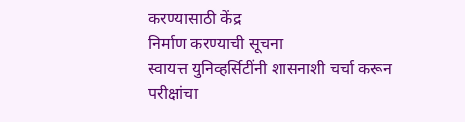करण्यासाठी केंद्र
निर्माण करण्याची सूचना
स्वायत्त युनिव्हर्सिटींनी शासनाशी चर्चा करून
परीक्षांचा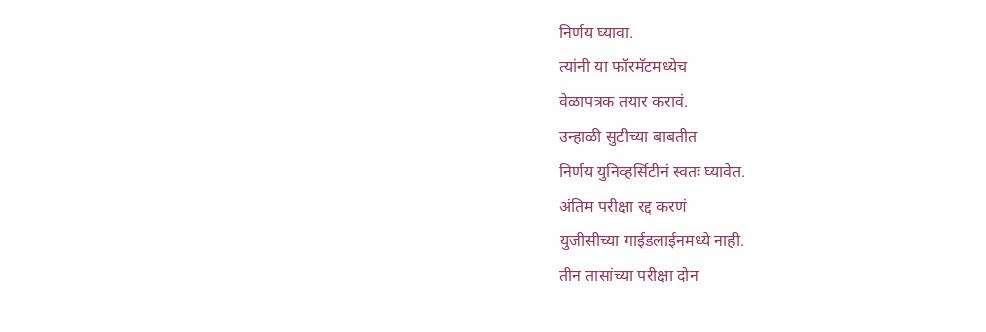निर्णय घ्यावा.
त्यांनी या फॉरमॅटमध्येच
वेळापत्रक तयार करावं.
उन्हाळी सुटीच्या बाबतीत
निर्णय युनिव्हर्सिटीनं स्वतः घ्यावेत.
अंतिम परीक्षा रद्द करणं
युजीसीच्या गाईडलाईनमध्ये नाही.
तीन तासांच्या परीक्षा दोन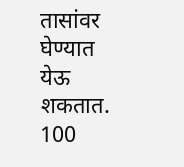तासांवर घेण्यात येऊ शकतात.
100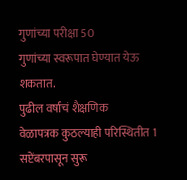गुणांच्या परीक्षा 50
गुणांच्या स्वरूपात घेण्यात येऊ शकतात.
पुढील वर्षाचं शैक्षणिक
वेळापत्रक कुठल्याही परिस्थितीत 1 सप्टेंबरपासून सुरू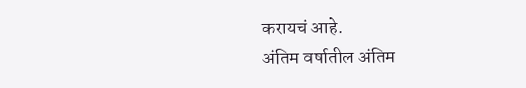करायचं आहे.
अंतिम वर्षातील अंतिम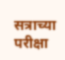सत्राच्या परीक्षा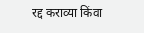रद्द कराव्या किंवा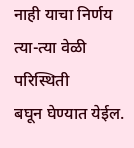नाही याचा निर्णय त्या-त्या वेळी परिस्थिती
बघून घेण्यात येईल.